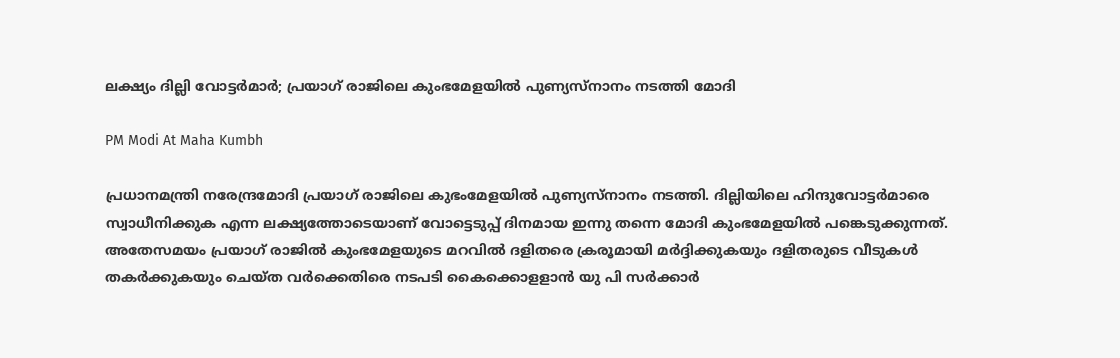ലക്ഷ്യം ദില്ലി വോട്ടർമാർ; പ്രയാഗ് രാജിലെ കുംഭമേളയില്‍ പുണ്യസ്നാനം നടത്തി മോദി

PM Modi At Maha Kumbh

പ്രധാനമന്ത്രി നരേന്ദ്രമോദി പ്രയാഗ് രാജിലെ കുഭംമേളയില്‍ പുണ്യസ്നാനം നടത്തി. ദില്ലിയിലെ ഹിന്ദുവോട്ടര്‍മാരെ സ്വാധീനിക്കുക എന്ന ലക്ഷ്യത്തോടെയാണ് വോട്ടെടുപ്പ് ദിനമായ ഇന്നു തന്നെ മോദി കുംഭമേളയില്‍ പങ്കെടുക്കുന്നത്. അതേസമയം പ്രയാഗ് രാജില്‍ കുംഭമേളയുടെ മറവില്‍ ദളിതരെ ക്രരൂമായി മര്‍ദ്ദിക്കുകയും ദളിതരുടെ വീടുകള്‍ തകര്‍ക്കുകയും ചെയ്ത വര്‍ക്കെതിരെ നടപടി കൈക്കൊളളാന്‍ യു പി സര്‍ക്കാര്‍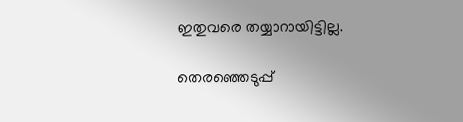ഇതുവരെ തയ്യാറായിട്ടില്ല.

തെരഞ്ഞെടുപ്പ്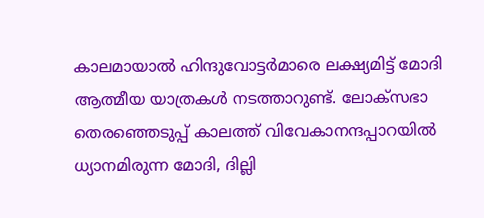കാലമായാല്‍ ഹിന്ദുവോട്ടര്‍മാരെ ലക്ഷ്യമിട്ട് മോദി ആത്മീയ യാത്രകള്‍ നടത്താറുണ്ട്. ലോക്സഭാ തെരഞ്ഞെടുപ്പ് കാലത്ത് വിവേകാനന്ദപ്പാറയില്‍ ധ്യാനമിരുന്ന മോദി, ദില്ലി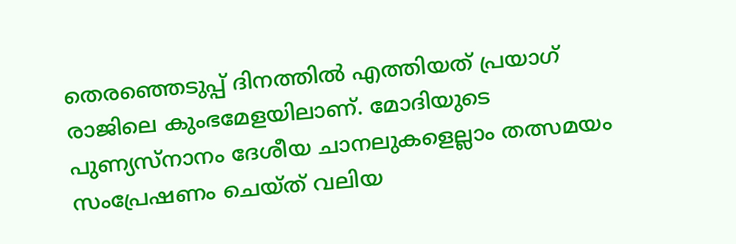തെരഞ്ഞെടുപ്പ് ദിനത്തില്‍ എത്തിയത് പ്രയാഗ് രാജിലെ കുംഭമേളയിലാണ്. മോദിയുടെ പുണ്യസ്നാനം ദേശീയ ചാനലുകളെല്ലാം തത്സമയം സംപ്രേഷണം ചെയ്ത് വലിയ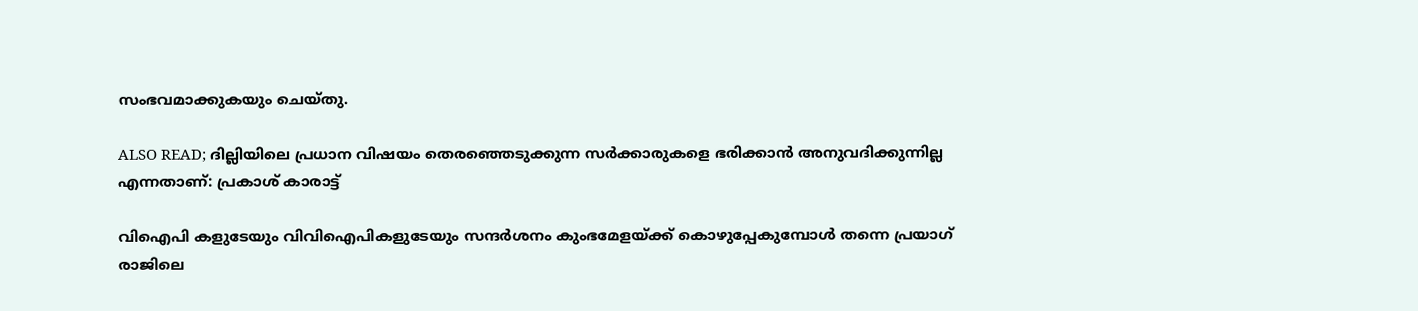സംഭവമാക്കുകയും ചെയ്തു.

ALSO READ; ദില്ലിയിലെ പ്രധാന വിഷയം തെരഞ്ഞെടുക്കുന്ന സര്‍ക്കാരുകളെ ഭരിക്കാന്‍ അനുവദിക്കുന്നില്ല എന്നതാണ്: പ്രകാശ് കാരാട്ട്

വിഐപി കളുടേയും വിവിഐപികളുടേയും സന്ദര്‍ശനം കുംഭമേളയ്ക്ക് കൊ‍ഴുപ്പേകുമ്പോള്‍ തന്നെ പ്രയാഗ് രാജിലെ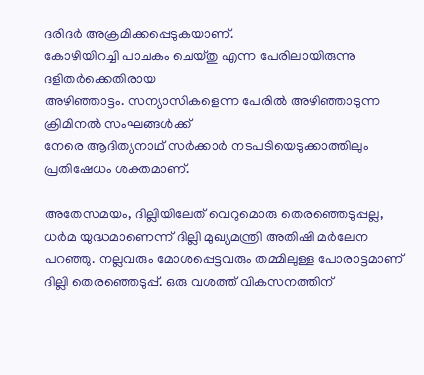ദരിദര്‍ അക്രമിക്കപ്പെടുകയാണ്.
കോ‍ഴിയിറച്ചി പാചകം ചെയ്തു എന്ന പേരിലായിരുന്നു ദളിതര്‍ക്കെതിരായ
അ‍ഴിഞ്ഞാട്ടം. സന്യാസികളെന്ന പേരില്‍ അ‍ഴിഞ്ഞാടുന്ന ക്രിമിനല്‍ സംഘങ്ങള്‍ക്ക്
നേരെ ആദിത്യനാഥ് സര്‍ക്കാര്‍ നടപടിയെടുക്കാത്തിലും പ്രതിഷേധം ശക്തമാണ്.

അതേസമയം, ദില്ലിയിലേത് വെറുമൊരു തെരഞ്ഞെടുപ്പല്ല, ധര്‍മ യുദ്ധമാണെന്ന് ദില്ലി മുഖ്യമന്ത്രി അതിഷി മര്‍ലേന പറഞ്ഞു. നല്ലവരും മോശപ്പെട്ടവരും തമ്മിലുള്ള പോരാട്ടമാണ് ദില്ലി തെരഞ്ഞെടുപ്പ്. ഒരു വശത്ത് വികസനത്തിന്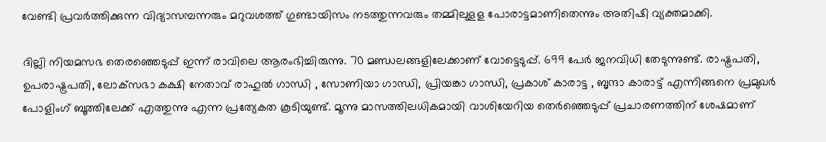വേണ്ടി പ്രവര്‍ത്തിക്കുന്ന വിദ്യാസമ്പന്നരും മറുവശത്ത് ഗുണ്ടായിസം നടത്തുന്നവരും തമ്മിലുളള പോരാട്ടമാണിതെന്നും അതിഷി വ്യക്തമാക്കി.

ദില്ലി നിയമസഭ തെരഞ്ഞെടുപ്പ് ഇന്ന് രാവിലെ ആരംഭിച്ചിരുന്നു. 70 മണ്ഡലങ്ങളിലേക്കാണ് വോട്ടെടുപ്പ്. 699 പേര്‍ ജനവിധി തേടുന്നുണ്ട്. രാഷ്ട്രപതി, ഉപരാഷ്ട്രപതി, ലോക്‌സഭാ കക്ഷി നേതാവ് രാഹുല്‍ ഗാന്ധി , സോണിയാ ഗാന്ധി, പ്രിയങ്കാ ഗാന്ധി, പ്രകാശ് കാരാട്ട , ബൃന്ദാ കാരാട്ട് എന്നിങ്ങനെ പ്രമുഖര്‍ പോളിംഗ് ബൂത്തിലേക്ക് എത്തുന്നു എന്ന പ്രത്യേകത കൂടിയുണ്ട്. മൂന്നു മാസത്തിലധികമായി വാശിയേറിയ തെര്‍ഞ്ഞെടുപ്പ് പ്രചാരണത്തിന് ശേഷമാണ്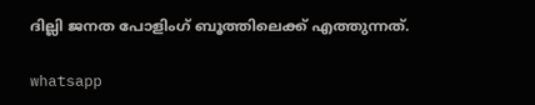ദില്ലി ജനത പോളിംഗ് ബൂത്തിലെക്ക് എത്തുന്നത്.

whatsapp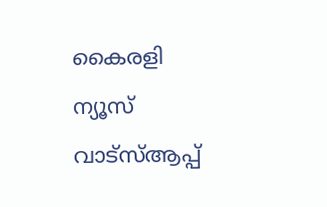കൈരളി ന്യൂസ് വാട്‌സ്ആപ്പ്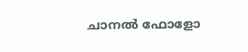ചാനല്‍ ഫോളോ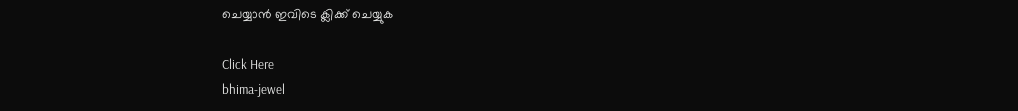ചെയ്യാന്‍ ഇവിടെ ക്ലിക്ക് ചെയ്യുക

Click Here
bhima-jewel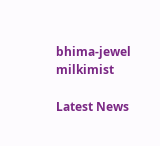bhima-jewel
milkimist

Latest News